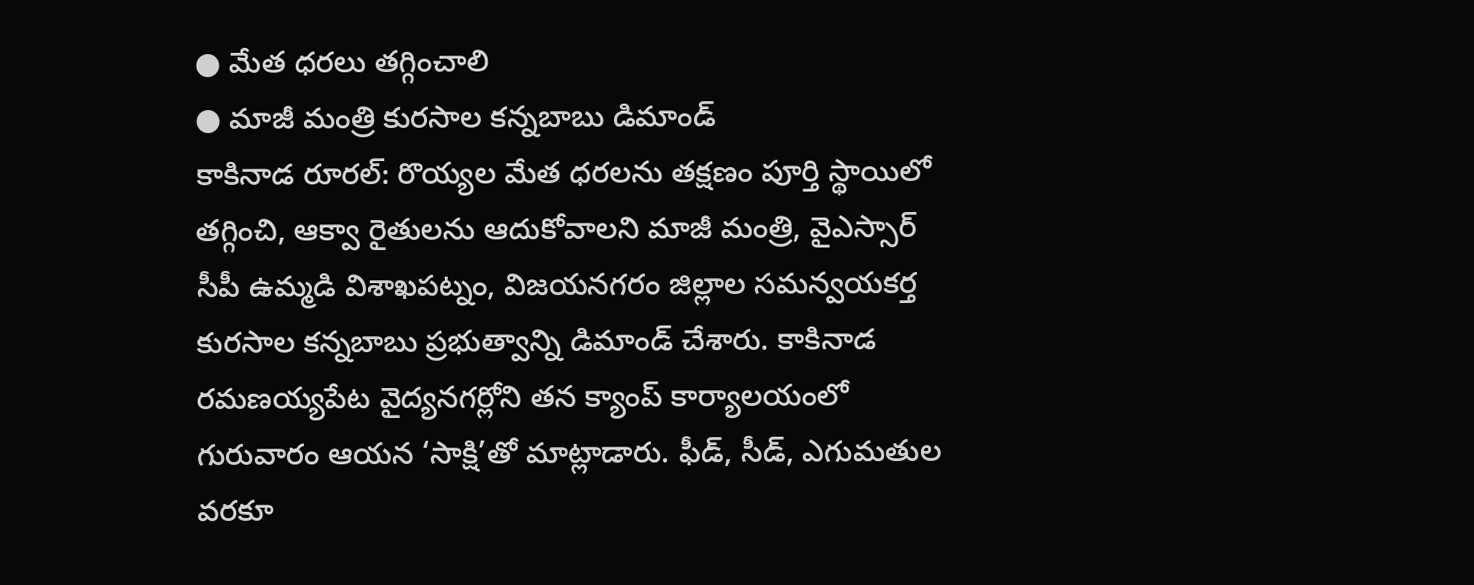● మేత ధరలు తగ్గించాలి
● మాజీ మంత్రి కురసాల కన్నబాబు డిమాండ్
కాకినాడ రూరల్: రొయ్యల మేత ధరలను తక్షణం పూర్తి స్థాయిలో తగ్గించి, ఆక్వా రైతులను ఆదుకోవాలని మాజీ మంత్రి, వైఎస్సార్ సీపీ ఉమ్మడి విశాఖపట్నం, విజయనగరం జిల్లాల సమన్వయకర్త కురసాల కన్నబాబు ప్రభుత్వాన్ని డిమాండ్ చేశారు. కాకినాడ రమణయ్యపేట వైద్యనగర్లోని తన క్యాంప్ కార్యాలయంలో గురువారం ఆయన ‘సాక్షి’తో మాట్లాడారు. ఫీడ్, సీడ్, ఎగుమతుల వరకూ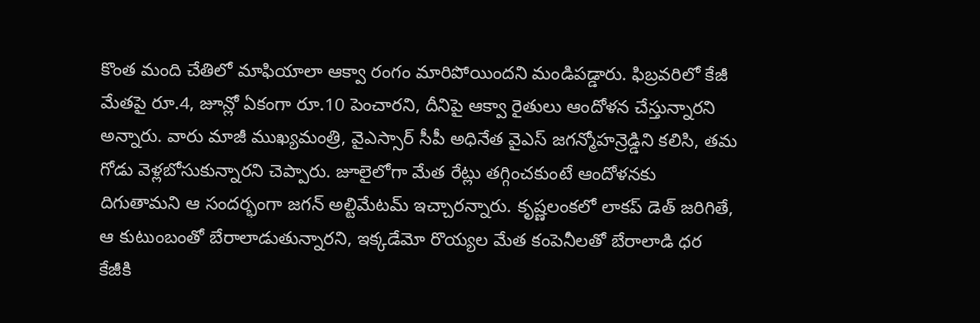కొంత మంది చేతిలో మాఫియాలా ఆక్వా రంగం మారిపోయిందని మండిపడ్డారు. ఫిబ్రవరిలో కేజీ మేతపై రూ.4, జూన్లో ఏకంగా రూ.10 పెంచారని, దీనిపై ఆక్వా రైతులు ఆందోళన చేస్తున్నారని అన్నారు. వారు మాజీ ముఖ్యమంత్రి, వైఎస్సార్ సీపీ అధినేత వైఎస్ జగన్మోహన్రెడ్డిని కలిసి, తమ గోడు వెళ్లబోసుకున్నారని చెప్పారు. జూలైలోగా మేత రేట్లు తగ్గించకుంటే ఆందోళనకు దిగుతామని ఆ సందర్భంగా జగన్ అల్టిమేటమ్ ఇచ్చారన్నారు. కృష్ణలంకలో లాకప్ డెత్ జరిగితే, ఆ కుటుంబంతో బేరాలాడుతున్నారని, ఇక్కడేమో రొయ్యల మేత కంపెనీలతో బేరాలాడి ధర కేజీకి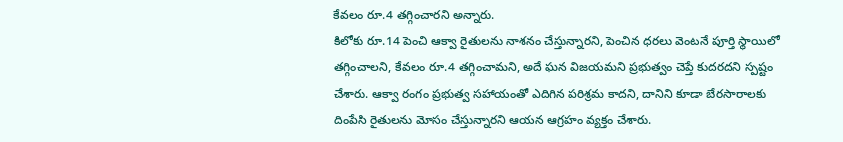కేవలం రూ.4 తగ్గించారని అన్నారు.
కిలోకు రూ.14 పెంచి ఆక్వా రైతులను నాశనం చేస్తున్నారని, పెంచిన ధరలు వెంటనే పూర్తి స్థాయిలో తగ్గించాలని, కేవలం రూ.4 తగ్గించామని, అదే ఘన విజయమని ప్రభుత్వం చెప్తే కుదరదని స్పష్టం చేశారు. ఆక్వా రంగం ప్రభుత్వ సహాయంతో ఎదిగిన పరిశ్రమ కాదని, దానిని కూడా బేరసారాలకు దింపేసి రైతులను మోసం చేస్తున్నారని ఆయన ఆగ్రహం వ్యక్తం చేశారు.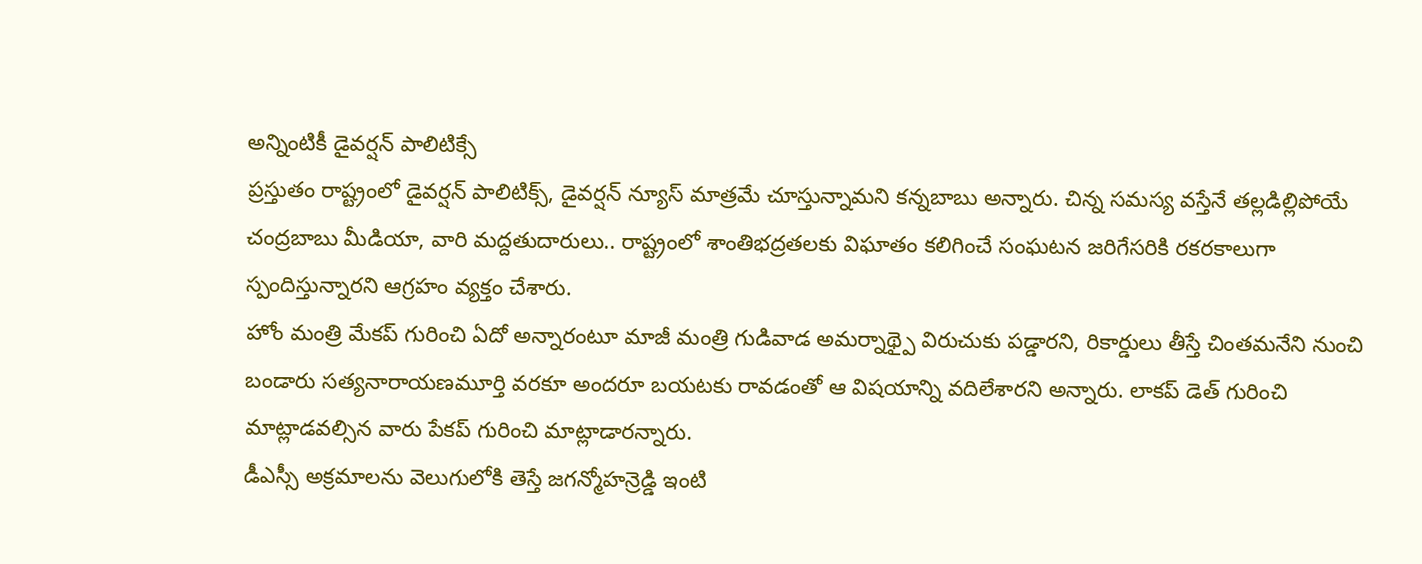అన్నింటికీ డైవర్షన్ పాలిటిక్సే
ప్రస్తుతం రాష్ట్రంలో డైవర్షన్ పాలిటిక్స్, డైవర్షన్ న్యూస్ మాత్రమే చూస్తున్నామని కన్నబాబు అన్నారు. చిన్న సమస్య వస్తేనే తల్లడిల్లిపోయే చంద్రబాబు మీడియా, వారి మద్దతుదారులు.. రాష్ట్రంలో శాంతిభద్రతలకు విఘాతం కలిగించే సంఘటన జరిగేసరికి రకరకాలుగా స్పందిస్తున్నారని ఆగ్రహం వ్యక్తం చేశారు.
హోం మంత్రి మేకప్ గురించి ఏదో అన్నారంటూ మాజీ మంత్రి గుడివాడ అమర్నాథ్పై విరుచుకు పడ్డారని, రికార్డులు తీస్తే చింతమనేని నుంచి బండారు సత్యనారాయణమూర్తి వరకూ అందరూ బయటకు రావడంతో ఆ విషయాన్ని వదిలేశారని అన్నారు. లాకప్ డెత్ గురించి మాట్లాడవల్సిన వారు పేకప్ గురించి మాట్లాడారన్నారు.
డీఎస్సీ అక్రమాలను వెలుగులోకి తెస్తే జగన్మోహన్రెడ్డి ఇంటి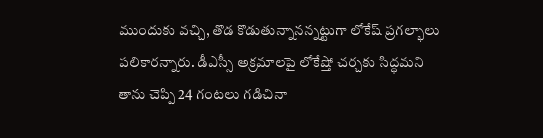ముందుకు వచ్చి, తొడ కొడుతున్నానన్నట్టుగా లోకేష్ ప్రగల్భాలు పలికారన్నారు. డీఎస్సీ అక్రమాలపై లోకేష్తో చర్చకు సిద్ధమని తాను చెప్పి 24 గంటలు గడిచినా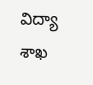విద్యా శాఖ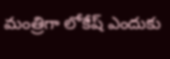మంత్రిగా లోకేష్ ఎందుకు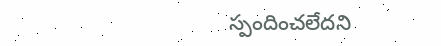స్పందించలేదని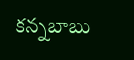కన్నబాబు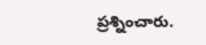ప్రశ్నించారు.